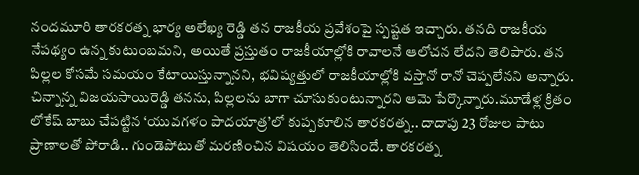నందమూరి తారకరత్న భార్య అలేఖ్య రెడ్డి తన రాజకీయ ప్రవేశంపై స్పష్టత ఇచ్చారు. తనది రాజకీయ నేపథ్యం ఉన్న కుటుంబమని, అయితే ప్రస్తుతం రాజకీయాల్లోకి రావాలనే ఆలోచన లేదని తెలిపారు. తన పిల్లల కోసమే సమయం కేటాయిస్తున్నానని, భవిష్యత్తులో రాజకీయాల్లోకి వస్తానో రానో చెప్పలేనని అన్నారు. చిన్నాన్న విజయసాయిరెడ్డి తనను, పిల్లలను బాగా చూసుకుంటున్నారని ఆమె పేర్కొన్నారు.మూడేళ్ల క్రితం లోకేష్ బాబు చేపట్టిన ‘యువగళం పాదయాత్ర’లో కుప్పకూలిన తారకరత్న.. దాదాపు 23 రోజుల పాటు ప్రాణాలతో పోరాడి.. గుండెపోటుతో మరణించిన విషయం తెలిసిందే. తారకరత్న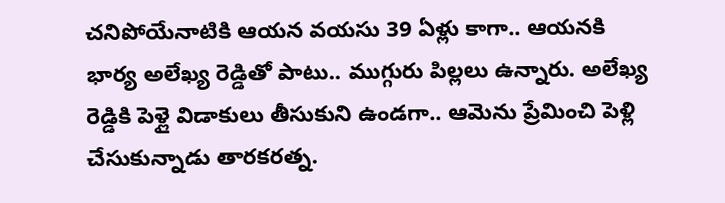చనిపోయేనాటికి ఆయన వయసు 39 ఏళ్లు కాగా.. ఆయనకి భార్య అలేఖ్య రెడ్డితో పాటు.. ముగ్గురు పిల్లలు ఉన్నారు. అలేఖ్య రెడ్డికి పెళ్లై విడాకులు తీసుకుని ఉండగా.. ఆమెను ప్రేమించి పెళ్లి చేసుకున్నాడు తారకరత్న.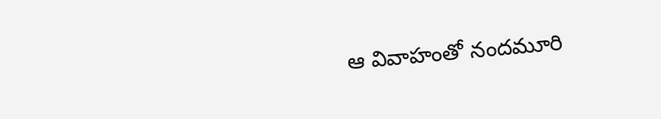ఆ వివాహంతో నందమూరి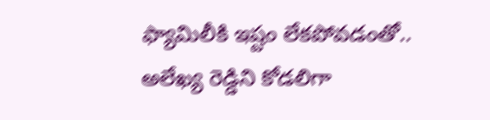ఫ్యామిలీకి ఇష్టం లేకపోవడంతో.. అలేఖ్య రెడ్డిని కోడలిగా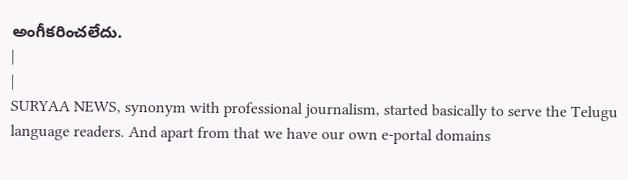అంగీకరించలేదు.
|
|
SURYAA NEWS, synonym with professional journalism, started basically to serve the Telugu language readers. And apart from that we have our own e-portal domains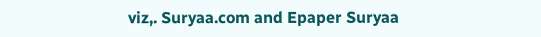viz,. Suryaa.com and Epaper Suryaa